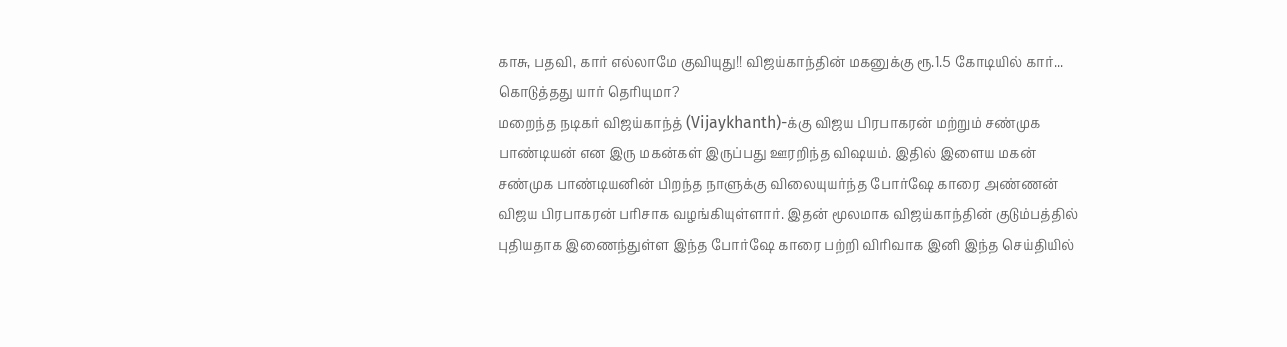காசு, பதவி, கார் எல்லாமே குவியுது!! விஜய்காந்தின் மகனுக்கு ரூ.1.5 கோடியில் கார்... கொடுத்தது யார் தெரியுமா?
மறைந்த நடிகர் விஜய்காந்த் (Vijaykhanth)-க்கு விஜய பிரபாகரன் மற்றும் சண்முக பாண்டியன் என இரு மகன்கள் இருப்பது ஊரறிந்த விஷயம். இதில் இளைய மகன் சண்முக பாண்டியனின் பிறந்த நாளுக்கு விலையுயர்ந்த போர்ஷே காரை அண்ணன் விஜய பிரபாகரன் பரிசாக வழங்கியுள்ளார். இதன் மூலமாக விஜய்காந்தின் குடும்பத்தில் புதியதாக இணைந்துள்ள இந்த போர்ஷே காரை பற்றி விரிவாக இனி இந்த செய்தியில்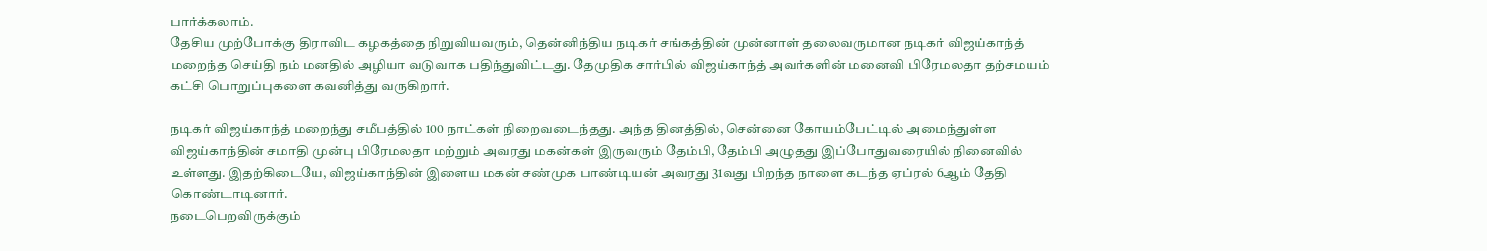பார்க்கலாம்.
தேசிய முற்போக்கு திராவிட கழகத்தை நிறுவியவரும், தென்னிந்திய நடிகர் சங்கத்தின் முன்னாள் தலைவருமான நடிகர் விஜய்காந்த் மறைந்த செய்தி நம் மனதில் அழியா வடுவாக பதிந்துவிட்டது. தேமுதிக சார்பில் விஜய்காந்த் அவர்களின் மனைவி பிரேமலதா தற்சமயம் கட்சி பொறுப்புகளை கவனித்து வருகிறார்.

நடிகர் விஜய்காந்த் மறைந்து சமீபத்தில் 100 நாட்கள் நிறைவடைந்தது. அந்த தினத்தில், சென்னை கோயம்பேட்டில் அமைந்துள்ள விஜய்காந்தின் சமாதி முன்பு பிரேமலதா மற்றும் அவரது மகன்கள் இருவரும் தேம்பி, தேம்பி அழுதது இப்போதுவரையில் நினைவில் உள்ளது. இதற்கிடையே, விஜய்காந்தின் இளைய மகன் சண்முக பாண்டியன் அவரது 31வது பிறந்த நாளை கடந்த ஏப்ரல் 6ஆம் தேதி கொண்டாடினார்.
நடைபெறவிருக்கும்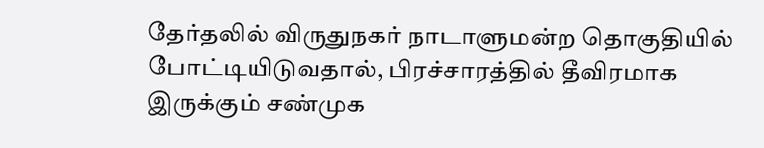தேர்தலில் விருதுநகர் நாடாளுமன்ற தொகுதியில் போட்டியிடுவதால், பிரச்சாரத்தில் தீவிரமாக இருக்கும் சண்முக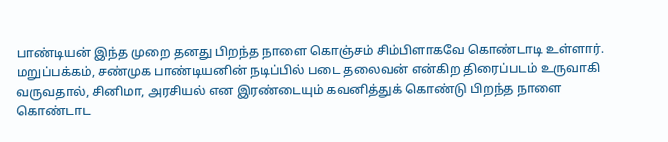பாண்டியன் இந்த முறை தனது பிறந்த நாளை கொஞ்சம் சிம்பிளாகவே கொண்டாடி உள்ளார். மறுப்பக்கம், சண்முக பாண்டியனின் நடிப்பில் படை தலைவன் என்கிற திரைப்படம் உருவாகி வருவதால், சினிமா, அரசியல் என இரண்டையும் கவனித்துக் கொண்டு பிறந்த நாளை கொண்டாட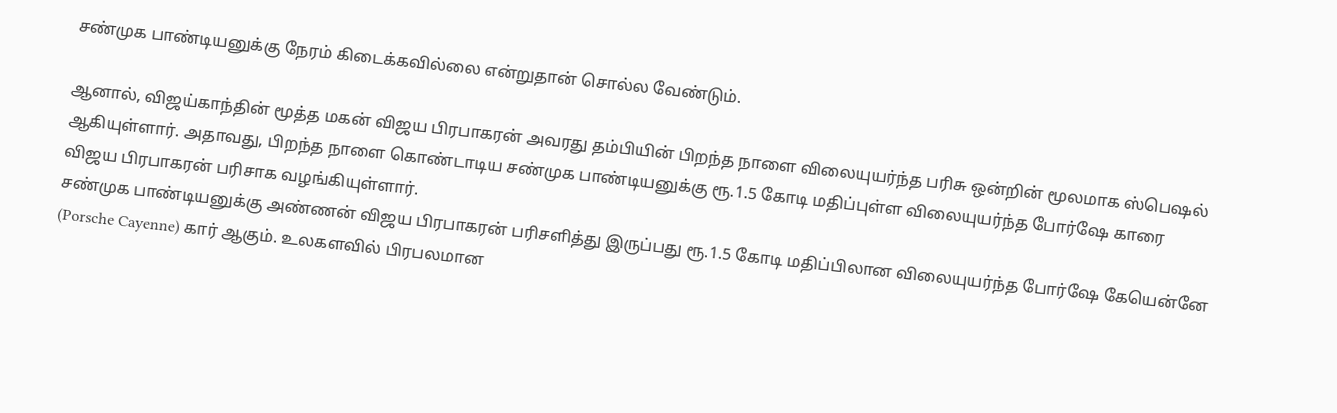சண்முக பாண்டியனுக்கு நேரம் கிடைக்கவில்லை என்றுதான் சொல்ல வேண்டும்.

ஆனால், விஜய்காந்தின் மூத்த மகன் விஜய பிரபாகரன் அவரது தம்பியின் பிறந்த நாளை விலையுயர்ந்த பரிசு ஒன்றின் மூலமாக ஸ்பெஷல் ஆகியுள்ளார். அதாவது, பிறந்த நாளை கொண்டாடிய சண்முக பாண்டியனுக்கு ரூ.1.5 கோடி மதிப்புள்ள விலையுயர்ந்த போர்ஷே காரை விஜய பிரபாகரன் பரிசாக வழங்கியுள்ளார்.
சண்முக பாண்டியனுக்கு அண்ணன் விஜய பிரபாகரன் பரிசளித்து இருப்பது ரூ.1.5 கோடி மதிப்பிலான விலையுயர்ந்த போர்ஷே கேயென்னே (Porsche Cayenne) கார் ஆகும். உலகளவில் பிரபலமான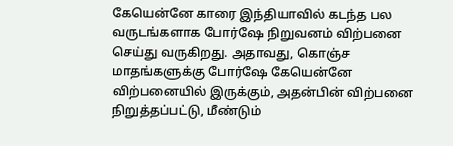கேயென்னே காரை இந்தியாவில் கடந்த பல வருடங்களாக போர்ஷே நிறுவனம் விற்பனை செய்து வருகிறது. அதாவது, கொஞ்ச மாதங்களுக்கு போர்ஷே கேயென்னே விற்பனையில் இருக்கும், அதன்பின் விற்பனை நிறுத்தப்பட்டு, மீண்டும்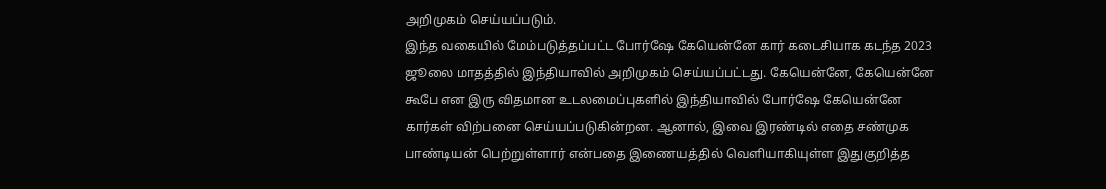அறிமுகம் செய்யப்படும்.
இந்த வகையில் மேம்படுத்தப்பட்ட போர்ஷே கேயென்னே கார் கடைசியாக கடந்த 2023 ஜூலை மாதத்தில் இந்தியாவில் அறிமுகம் செய்யப்பட்டது. கேயென்னே, கேயென்னே கூபே என இரு விதமான உடலமைப்புகளில் இந்தியாவில் போர்ஷே கேயென்னே கார்கள் விற்பனை செய்யப்படுகின்றன. ஆனால், இவை இரண்டில் எதை சண்முக பாண்டியன் பெற்றுள்ளார் என்பதை இணையத்தில் வெளியாகியுள்ள இதுகுறித்த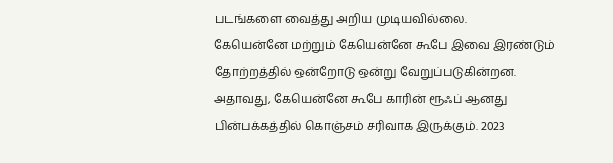படங்களை வைத்து அறிய முடியவில்லை.
கேயென்னே மற்றும் கேயென்னே கூபே இவை இரண்டும் தோற்றத்தில் ஒன்றோடு ஒன்று வேறுப்படுகின்றன. அதாவது, கேயென்னே கூபே காரின் ரூஃப் ஆனது பின்பக்கத்தில் கொஞ்சம் சரிவாக இருக்கும். 2023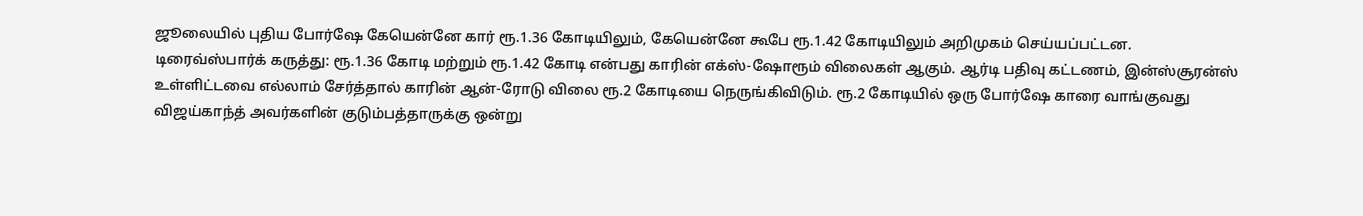ஜூலையில் புதிய போர்ஷே கேயென்னே கார் ரூ.1.36 கோடியிலும், கேயென்னே கூபே ரூ.1.42 கோடியிலும் அறிமுகம் செய்யப்பட்டன.
டிரைவ்ஸ்பார்க் கருத்து: ரூ.1.36 கோடி மற்றும் ரூ.1.42 கோடி என்பது காரின் எக்ஸ்-ஷோரூம் விலைகள் ஆகும். ஆர்டி பதிவு கட்டணம், இன்ஸ்சூரன்ஸ் உள்ளிட்டவை எல்லாம் சேர்த்தால் காரின் ஆன்-ரோடு விலை ரூ.2 கோடியை நெருங்கிவிடும். ரூ.2 கோடியில் ஒரு போர்ஷே காரை வாங்குவது விஜய்காந்த் அவர்களின் குடும்பத்தாருக்கு ஒன்று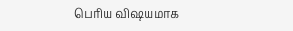பெரிய விஷயமாக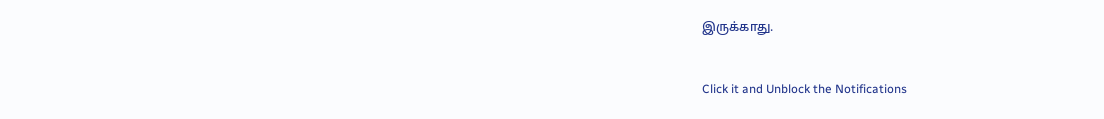இருக்காது.


Click it and Unblock the Notifications